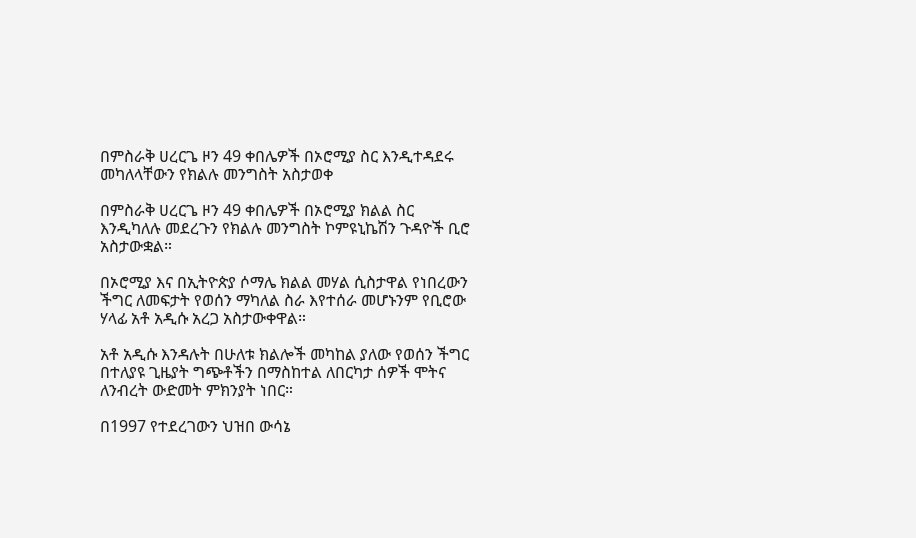በምስራቅ ሀረርጌ ዞን 49 ቀበሌዎች በኦሮሚያ ስር እንዲተዳደሩ መካለላቸውን የክልሉ መንግስት አስታወቀ

በምስራቅ ሀረርጌ ዞን 49 ቀበሌዎች በኦሮሚያ ክልል ስር እንዲካለሉ መደረጉን የክልሉ መንግስት ኮምዩኒኬሽን ጉዳዮች ቢሮ አስታውቋል።

በኦሮሚያ እና በኢትዮጵያ ሶማሌ ክልል መሃል ሲስታዋል የነበረውን ችግር ለመፍታት የወሰን ማካለል ስራ እየተሰራ መሆኑንም የቢሮው ሃላፊ አቶ አዲሱ አረጋ አስታውቀዋል።

አቶ አዲሱ እንዳሉት በሁለቱ ክልሎች መካከል ያለው የወሰን ችግር በተለያዩ ጊዜያት ግጭቶችን በማስከተል ለበርካታ ሰዎች ሞትና ለንብረት ውድመት ምክንያት ነበር።

በ1997 የተደረገውን ህዝበ ውሳኔ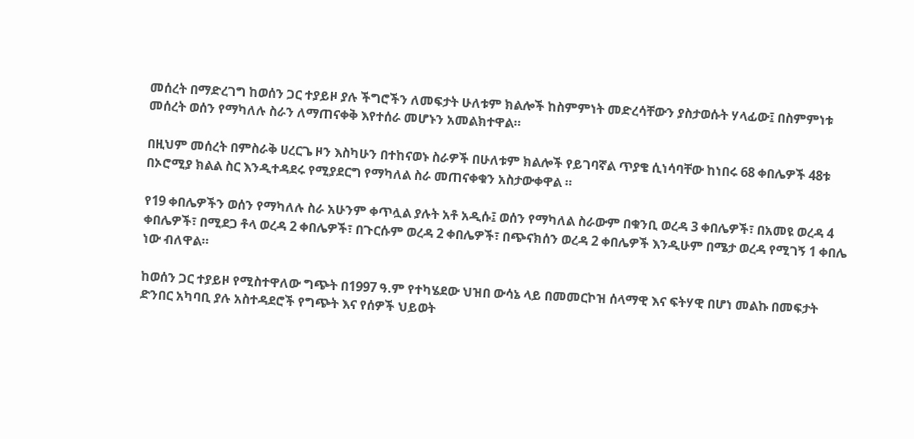መሰረት በማድረገግ ከወሰን ጋር ተያይዞ ያሉ ችግሮችን ለመፍታት ሁለቱም ክልሎች ከስምምነት መድረሳቸውን ያስታወሱት ሃላፊው፤ በስምምነቱ መሰረት ወሰን የማካለሉ ስራን ለማጠናቀቅ እየተሰራ መሆኑን አመልክተዋል።

በዚህም መሰረት በምስራቅ ሀረርጌ ዞን እስካሁን በተከናወኑ ስራዎች በሁለቱም ክልሎች የይገባኛል ጥያቄ ሲነሳባቸው ከነበሩ 68 ቀበሌዎች 48ቱ በኦሮሚያ ክልል ስር እንዲተዳደሩ የሚያደርግ የማካለል ስራ መጠናቀቁን አስታውቀዋል ።

የ19 ቀበሌዎችን ወሰን የማካለሉ ስራ አሁንም ቀጥሏል ያሉት አቶ አዲሱ፤ ወሰን የማካለል ስራውም በቁንቢ ወረዳ 3 ቀበሌዎች፣ በአመዩ ወረዳ 4 ቀበሌዎች፣ በሚደጋ ቶላ ወረዳ 2 ቀበሌዎች፣ በጉርሱም ወረዳ 2 ቀበሌዎች፣ በጭናክሰን ወረዳ 2 ቀበሌዎች እንዲሁም በሜታ ወረዳ የሚገኝ 1 ቀበሌ ነው ብለዋል።

ከወሰን ጋር ተያይዞ የሚስተዋለው ግጭት በ1997 ዓ.ም የተካሄደው ህዝበ ውሳኔ ላይ በመመርኮዝ ሰላማዊ እና ፍትሃዊ በሆነ መልኩ በመፍታት ድንበር አካባቢ ያሉ አስተዳደሮች የግጭት እና የሰዎች ህይወት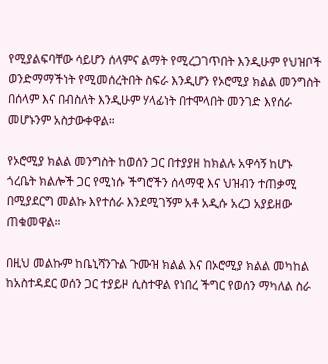የሚያልፍባቸው ሳይሆን ሰላምና ልማት የሚረጋገጥበት እንዲሁም የህዝቦች ወንድማማችነት የሚመሰረትበት ስፍራ እንዲሆን የኦሮሚያ ክልል መንግስት በሰላም እና በብስለት እንዲሁም ሃላፊነት በተሞላበት መንገድ እየሰራ መሆኑንም አስታውቀዋል።

የኦሮሚያ ክልል መንግስት ከወሰን ጋር በተያያዘ ከክልሉ አዋሳኝ ከሆኑ ጎረቤት ክልሎች ጋር የሚነሱ ችግሮችን ሰላማዊ እና ህዝብን ተጠቃሚ በሚያደርግ መልኩ እየተሰራ እንደሚገኝም አቶ አዲሱ አረጋ አያይዘው ጠቁመዋል።

በዚህ መልኩም ከቤኒሻንጉል ጉሙዝ ክልል እና በኦሮሚያ ክልል መካከል ከአስተዳደር ወሰን ጋር ተያይዞ ሲስተዋል የነበረ ችግር የወሰን ማካለል ስራ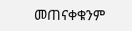መጠናቀቁንም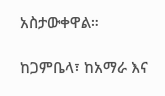አስታውቀዋል።

ከጋምቤላ፣ ከአማራ እና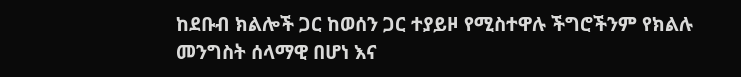ከደቡብ ክልሎች ጋር ከወሰን ጋር ተያይዞ የሚስተዋሉ ችግሮችንም የክልሉ መንግስት ሰላማዊ በሆነ እና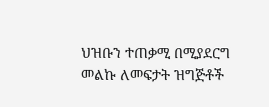ህዝቡን ተጠቃሚ በሚያደርግ መልኩ ለመፍታት ዝግጅቶች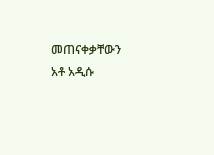መጠናቀቃቸውን አቶ አዲሱ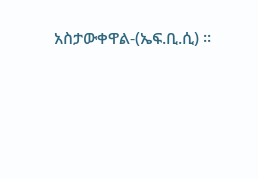አስታውቀዋል-(ኤፍ.ቢ.ሲ) ።